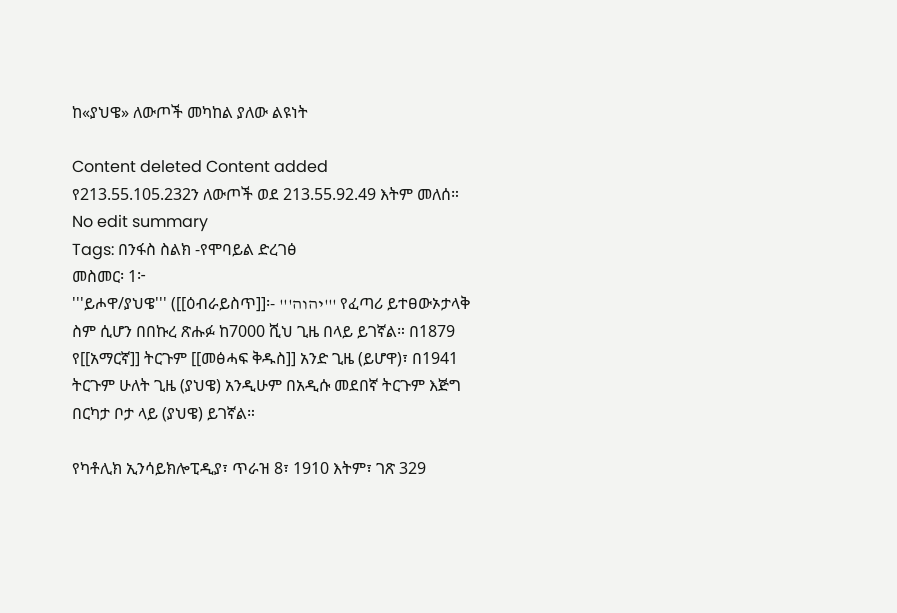ከ«ያህዌ» ለውጦች መካከል ያለው ልዩነት

Content deleted Content added
የ213.55.105.232ን ለውጦች ወደ 213.55.92.49 እትም መለሰ።
No edit summary
Tags: በንፋስ ስልክ -የሞባይል ድረገፅ
መስመር፡ 1፦
'''ይሖዋ/ያህዌ''' ([[ዕብራይስጥ]]፡- '''יהוה''' የፈጣሪ ይተፀውኦታላቅ ስም ሲሆን በበኩረ ጽሑፉ ከ7000 ሺህ ጊዜ በላይ ይገኛል። በ1879 የ[[አማርኛ]] ትርጉም [[መፅሓፍ ቅዱስ]] አንድ ጊዜ (ይሆዋ)፣ በ1941 ትርጉም ሁለት ጊዜ (ያህዌ) አንዲሁም በአዲሱ መደበኛ ትርጉም እጅግ በርካታ ቦታ ላይ (ያህዌ) ይገኛል።

የካቶሊክ ኢንሳይክሎፒዲያ፣ ጥራዝ 8፣ 1910 እትም፣ ገጽ 329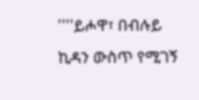''''ይሖዋ፣ በብሉይ ኪዳን ውስጥ የሚገኝ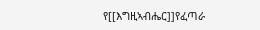የ[[እግዚኣብሔር]]የፈጣራ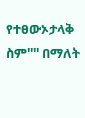የተፀውኦታላቅ ስም'''' በማለት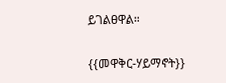ይገልፀዋል።

{{መዋቅር-ሃይማኖት}}